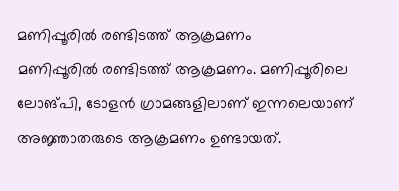മണിപ്പൂരിൽ രണ്ടിടത്ത് ആക്രമണം
മണിപ്പൂരിൽ രണ്ടിടത്ത് ആക്രമണം. മണിപ്പൂരിലെ ലോങ്പി, ടോളൻ ഗ്രാമങ്ങളിലാണ് ഇന്നലെയാണ് അജ്ഞാതരുടെ ആക്രമണം ഉണ്ടായത്.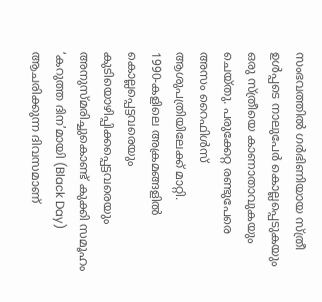സംഭവത്തിൽ ഗർഭിണിയായ സ്ത്രീ ഉൾപ്പടെ നാലുപേർ കൊല്ലപ്പെടുകയും ഒരു സ്ത്രീയെ കാണാതാവുകയും ചെയ്തു. പരുക്കേറ്റ രണ്ടുപേരെ അസം റൈഫിൾസ് ആശുപത്രിയിലേക്ക് മാറ്റി.
1990-കളിലെ അക്രമങ്ങളിൽ കൊല്ലപ്പെട്ടവരെയും കുടിയൊഴിപ്പിക്കപ്പെട്ടവരെയും അനുസ്മരിച്ചുകൊണ്ട് കുക്കി സമൂഹം ‘കറുത്ത ദിന’മായി (Black Day) ആചരിക്കുന്ന ദിവസമാണ്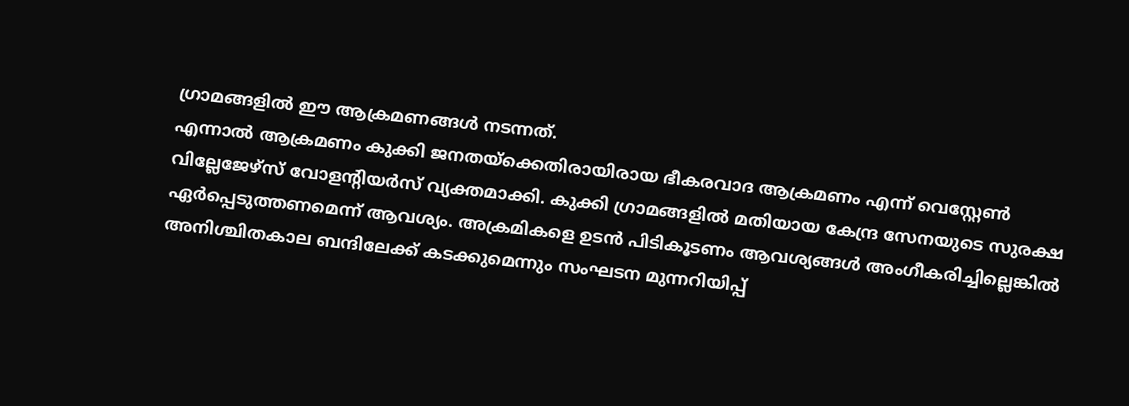ഗ്രാമങ്ങളിൽ ഈ ആക്രമണങ്ങൾ നടന്നത്.
എന്നാൽ ആക്രമണം കുക്കി ജനതയ്ക്കെതിരായിരായ ഭീകരവാദ ആക്രമണം എന്ന് വെസ്റ്റേൺ വില്ലേജേഴ്സ് വോളൻ്റിയർസ് വ്യക്തമാക്കി. കുക്കി ഗ്രാമങ്ങളിൽ മതിയായ കേന്ദ്ര സേനയുടെ സുരക്ഷ ഏർപ്പെടുത്തണമെന്ന് ആവശ്യം. അക്രമികളെ ഉടൻ പിടികൂടണം ആവശ്യങ്ങൾ അംഗീകരിച്ചില്ലെങ്കിൽ അനിശ്ചിതകാല ബന്ദിലേക്ക് കടക്കുമെന്നും സംഘടന മുന്നറിയിപ്പ്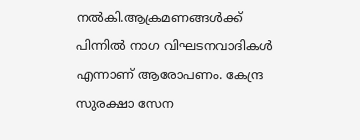നൽകി.ആക്രമണങ്ങൾക്ക് പിന്നിൽ നാഗ വിഘടനവാദികൾ എന്നാണ് ആരോപണം. കേന്ദ്ര സുരക്ഷാ സേന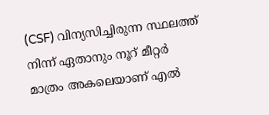(CSF) വിന്യസിച്ചിരുന്ന സ്ഥലത്ത് നിന്ന് ഏതാനും നൂറ് മീറ്റർ മാത്രം അകലെയാണ് എൽ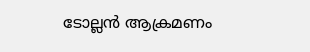ടോല്ലൻ ആക്രമണം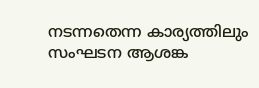നടന്നതെന്ന കാര്യത്തിലും സംഘടന ആശങ്ക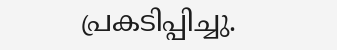പ്രകടിപ്പിച്ചു.